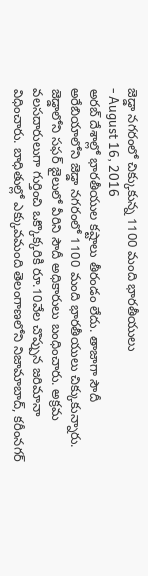జెడ్డా నగరంలో చిక్కుకున్న 1100 మంది భారతీయులు
- August 16, 2016
అరబ్ దేశాల్లో భారతీయుల కష్టాలు తీరండం లేదు. తాజాగా సౌదీ అరేబియాలోని జెడ్డా నగరంలో 1100 మంది భారతీయులు చిక్కుకున్నారు. జెడ్డాలోని సఫర్ జైలులో వీరిని సౌదీ అధికారులు బంధించారు. అక్రమ వలసదారులుగా గుర్తించి ఒక్కొక్కరికి రూ.10వేల చొప్పున జరిమానా విధించారు. బాధితుల్లో ఎక్కువమంది తెలంగాణలోని నిజామాబాద్, కరీంనగర్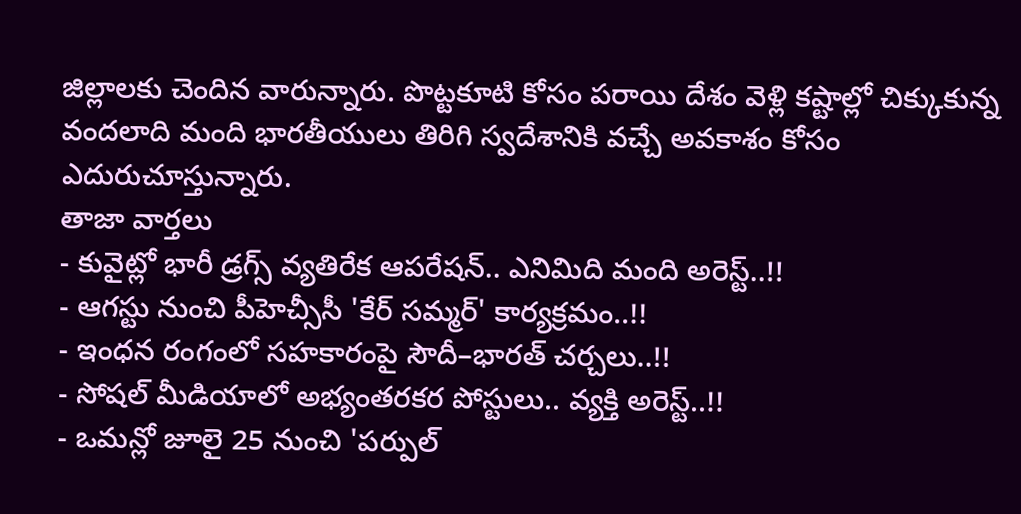జిల్లాలకు చెందిన వారున్నారు. పొట్టకూటి కోసం పరాయి దేశం వెళ్లి కష్టాల్లో చిక్కుకున్న వందలాది మంది భారతీయులు తిరిగి స్వదేశానికి వచ్చే అవకాశం కోసం ఎదురుచూస్తున్నారు.
తాజా వార్తలు
- కువైట్లో భారీ డ్రగ్స్ వ్యతిరేక ఆపరేషన్.. ఎనిమిది మంది అరెస్ట్..!!
- ఆగస్టు నుంచి పీహెచ్సీసీ 'కేర్ సమ్మర్' కార్యక్రమం..!!
- ఇంధన రంగంలో సహకారంపై సౌదీ–భారత్ చర్చలు..!!
- సోషల్ మీడియాలో అభ్యంతరకర పోస్టులు.. వ్యక్తి అరెస్ట్..!!
- ఒమన్లో జూలై 25 నుంచి 'పర్పుల్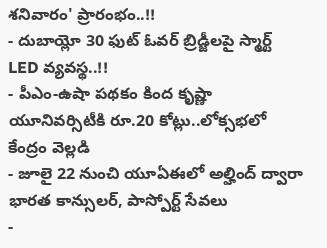శనివారం' ప్రారంభం..!!
- దుబాయ్లో 30 ఫుట్ ఓవర్ బ్రిడ్జీలపై స్మార్ట్ LED వ్యవస్థ..!!
- పీఎం-ఉషా పథకం కింద కృష్ణా యూనివర్సిటీకి రూ.20 కోట్లు..లోక్సభలో కేంద్రం వెల్లడి
- జూలై 22 నుంచి యూఏఈలో అల్హింద్ ద్వారా భారత కాన్సులర్, పాస్పోర్ట్ సేవలు
-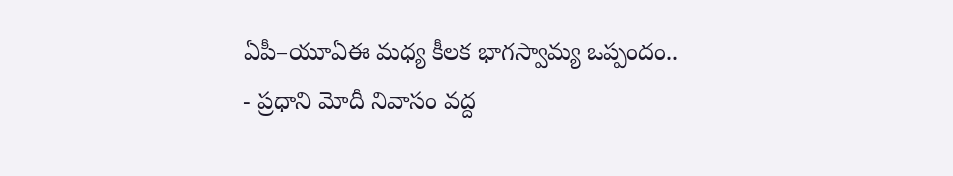ఏపీ–యూఏఈ మధ్య కీలక భాగస్వామ్య ఒప్పందం..
- ప్రధాని మోదీ నివాసం వద్ద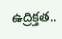ఉద్రిక్తత..